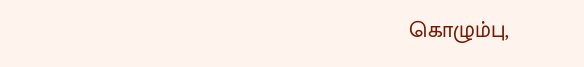கொழும்பு,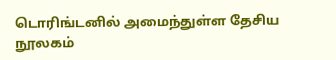டொரிங்டனில் அமைந்துள்ள தேசிய நூலகம்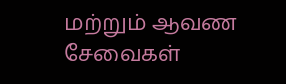மற்றும் ஆவண சேவைகள்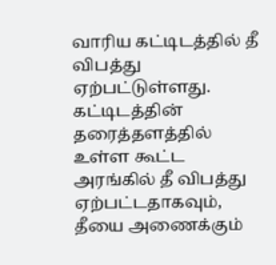வாரிய கட்டிடத்தில் தீ விபத்து ஏற்பட்டுள்ளது.
கட்டிடத்தின் தரைத்தளத்தில் உள்ள கூட்ட அரங்கில் தீ விபத்து ஏற்பட்டதாகவும், தீயை அணைக்கும்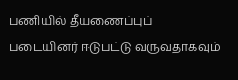பணியில் தீயணைப்புப் படையினர் ஈடுபட்டு வருவதாகவும்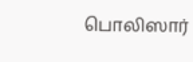பொலிஸார்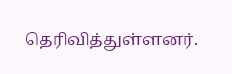தெரிவித்துள்ளனர்.